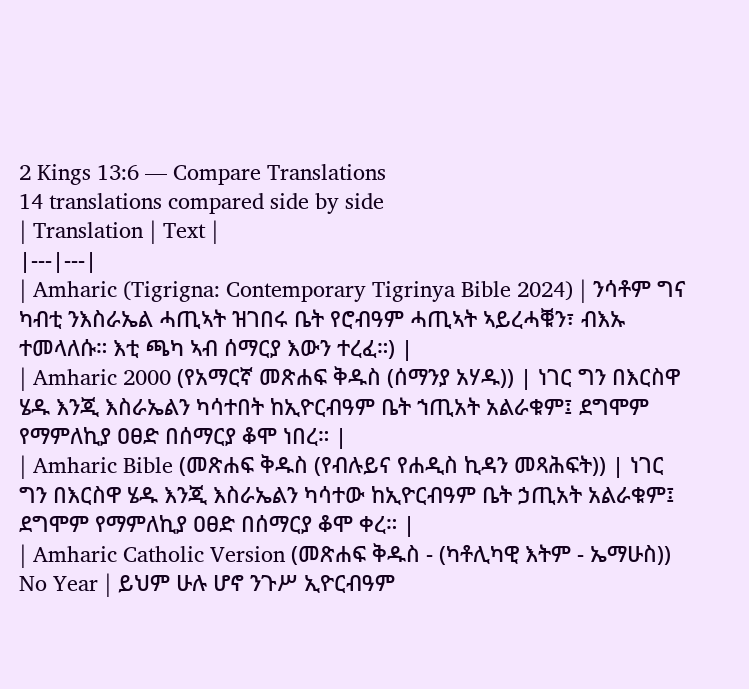2 Kings 13:6 — Compare Translations
14 translations compared side by side
| Translation | Text |
|---|---|
| Amharic (Tigrigna: Contemporary Tigrinya Bible 2024) | ንሳቶም ግና ካብቲ ንእስራኤል ሓጢኣት ዝገበሩ ቤት የሮብዓም ሓጢኣት ኣይረሓቑን፣ ብእኡ ተመላለሱ። እቲ ጫካ ኣብ ሰማርያ እውን ተረፈ።) |
| Amharic 2000 (የአማርኛ መጽሐፍ ቅዱስ (ሰማንያ አሃዱ)) | ነገር ግን በእርስዋ ሄዱ እንጂ እስራኤልን ካሳተበት ከኢዮርብዓም ቤት ኀጢአት አልራቁም፤ ደግሞም የማምለኪያ ዐፀድ በሰማርያ ቆሞ ነበረ። |
| Amharic Bible (መጽሐፍ ቅዱስ (የብሉይና የሐዲስ ኪዳን መጻሕፍት)) | ነገር ግን በእርስዋ ሄዱ እንጂ እስራኤልን ካሳተው ከኢዮርብዓም ቤት ኃጢአት አልራቁም፤ ደግሞም የማምለኪያ ዐፀድ በሰማርያ ቆሞ ቀረ። |
| Amharic Catholic Version (መጽሐፍ ቅዱስ - (ካቶሊካዊ እትም - ኤማሁስ)) No Year | ይህም ሁሉ ሆኖ ንጉሥ ኢዮርብዓም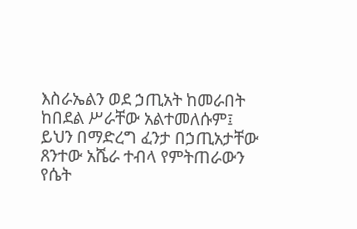እስራኤልን ወደ ኃጢአት ከመራበት ከበደል ሥራቸው አልተመለሱም፤ ይህን በማድረግ ፈንታ በኃጢአታቸው ጸንተው አሼራ ተብላ የምትጠራውን የሴት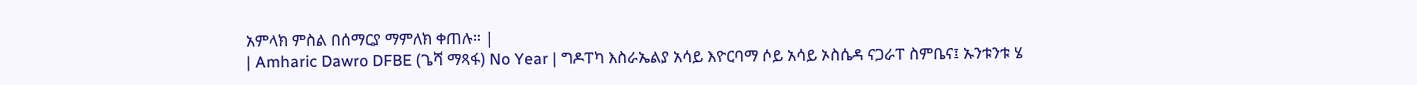አምላክ ምስል በሰማርያ ማምለክ ቀጠሉ። |
| Amharic Dawro DFBE (ጌሻ ማጻፋ) No Year | ግዶፐካ እስራኤልያ አሳይ እዮርባማ ሶይ አሳይ ኦስሴዳ ናጋራፐ ስምቤና፤ ኡንቱንቱ ሄ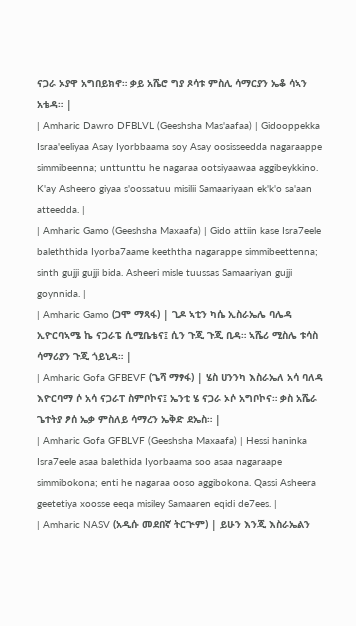ናጋራ ኦያዋ አግበይክኖ። ቃይ አሼሮ ግያ ጾሳቱ ምስሊ ሳማርያን ኤቆ ሳኣን አቴዳ። |
| Amharic Dawro DFBLVL (Geeshsha Mas'aafaa) | Gidooppekka Israa'eeliyaa Asay Iyorbbaama soy Asay oosisseedda nagaraappe simmibeenna; unttunttu he nagaraa ootsiyaawaa aggibeykkino. K'ay Asheero giyaa s'oossatuu misilii Samaariyaan ek'k'o sa'aan atteedda. |
| Amharic Gamo (Geeshsha Maxaafa) | Gido attiin kase Isra7eele baleththida Iyorba7aame keeththa nagarappe simmibeettenna; sinth gujji gujji bida. Asheeri misle tuussas Samaariyan gujji goynnida. |
| Amharic Gamo (ጋሞ ማጻፋ) | ጊዶ ኣቲን ካሴ ኢስራኤሌ ባሌዳ ኢዮርባኣሜ ኬ ናጋራፔ ሲሚቤቴና፤ ሲን ጉጂ ጉጂ ቢዳ። ኣሼሪ ሚስሌ ቱሳስ ሳማሪያን ጉጂ ጎይኒዳ። |
| Amharic Gofa GFBEVF (ጌሻ ማፃፋ) | ሄስ ሀንንካ እስራኤለ አሳ ባለዳ እዮርባማ ሶ አሳ ናጋራፐ ስምቦኮና፤ ኤንቲ ሄ ናጋራ ኦሶ አግቦኮና። ቃስ አሼራ ጌተትያ ፆሰ ኤቃ ምስለይ ሳማረን ኤቅድ ደኤስ። |
| Amharic Gofa GFBLVF (Geeshsha Maxaafa) | Hessi haninka Isra7eele asaa balethida Iyorbaama soo asaa nagaraape simmibokona; enti he nagaraa ooso aggibokona. Qassi Asheera geetetiya xoosse eeqa misiley Samaaren eqidi de7ees. |
| Amharic NASV (አዲሱ መደበኛ ትርጒም) | ይሁን እንጂ እስራኤልን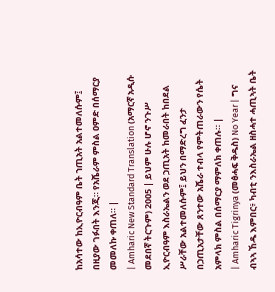ከአሳተው ከኢዮርብዓም ቤት ኀጢአት አልተመለሱም፤ በዚያው ገፉበት እንጂ። የአሼራም ምስል ዐምድ በሰማርያ መመለኩ ቀጠለ። |
| Amharic New Standard Translation (አማርኛ አዲሱ መደበኛ ትርጉም) 2005 | ይህም ሁሉ ሆኖ ንጉሥ ኢዮርብዓም እስራኤልን ወደ ኃጢአት ከመራበት ከበደል ሥራቸው አልተመለሱም፤ ይህን በማድረግ ፈንታ በኃጢአታቸው ጸንተው አሼራ ተብላ የምትጠራውን የሴት አምላክ ምስል በሰማርያ ማምለክ ቀጠሉ። |
| Amharic Tigrinya (መፅሓፍ ቅዱስ) No Year | ግና ብኣኣ ኸዱ እምበር፥ ካብቲ ንእስራኤል ዘስሓተ ሓጢኣት ቤት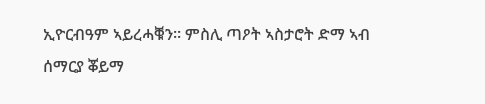ኢዮርብዓም ኣይረሓቑን። ምስሊ ጣዖት ኣስታሮት ድማ ኣብ ሰማርያ ቖይማ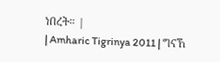ነበረት። |
| Amharic Tigrinya 2011 | ግናኸ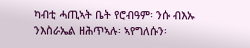ካብቲ ሓጢኣት ቤት የሮብዓም፡ ንሱ ብእኡ ንእስራኤል ዘሕጥኣሉ፡ ኣየግለሱን፡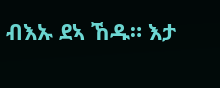ብእኡ ደኣ ኸዱ። እታ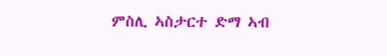ምስሊ ኣስታርተ ድማ ኣብ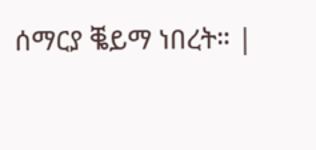ሰማርያ ቘይማ ነበረት። |